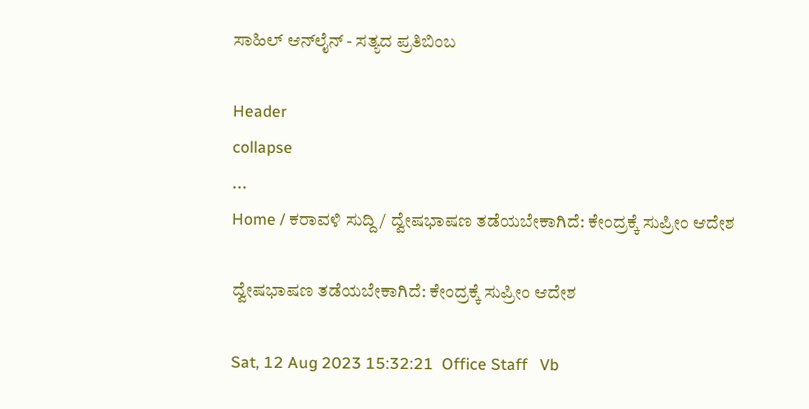ಸಾಹಿಲ್ ಆನ್‌ಲೈನ್ - ಸತ್ಯದ ಪ್ರತಿಬಿಂಬ

Header
collapse
...
Home / ಕರಾವಳಿ ಸುದ್ದಿ / ದ್ವೇಷಭಾಷಣ ತಡೆಯಬೇಕಾಗಿದೆ: ಕೇಂದ್ರಕ್ಕೆ ಸುಪ್ರೀಂ ಆದೇಶ

ದ್ವೇಷಭಾಷಣ ತಡೆಯಬೇಕಾಗಿದೆ: ಕೇಂದ್ರಕ್ಕೆ ಸುಪ್ರೀಂ ಆದೇಶ

Sat, 12 Aug 2023 15:32:21  Office Staff   Vb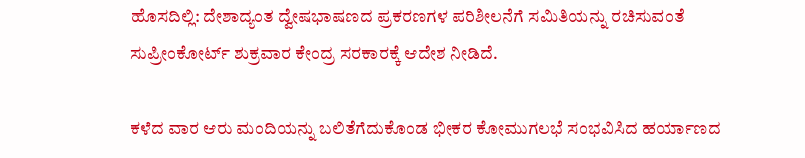ಹೊಸದಿಲ್ಲಿ: ದೇಶಾದ್ಯಂತ ದ್ವೇಷಭಾಷಣದ ಪ್ರಕರಣಗಳ ಪರಿಶೀಲನೆಗೆ ಸಮಿತಿಯನ್ನು ರಚಿಸುವಂತೆ ಸುಪ್ರೀಂಕೋರ್ಟ್ ಶುಕ್ರವಾರ ಕೇಂದ್ರ ಸರಕಾರಕ್ಕೆ ಆದೇಶ ನೀಡಿದೆ.

ಕಳೆದ ವಾರ ಆರು ಮಂದಿಯನ್ನು ಬಲಿತೆಗೆದುಕೊಂಡ ಭೀಕರ ಕೋಮುಗಲಭೆ ಸಂಭವಿಸಿದ ಹರ್ಯಾಣದ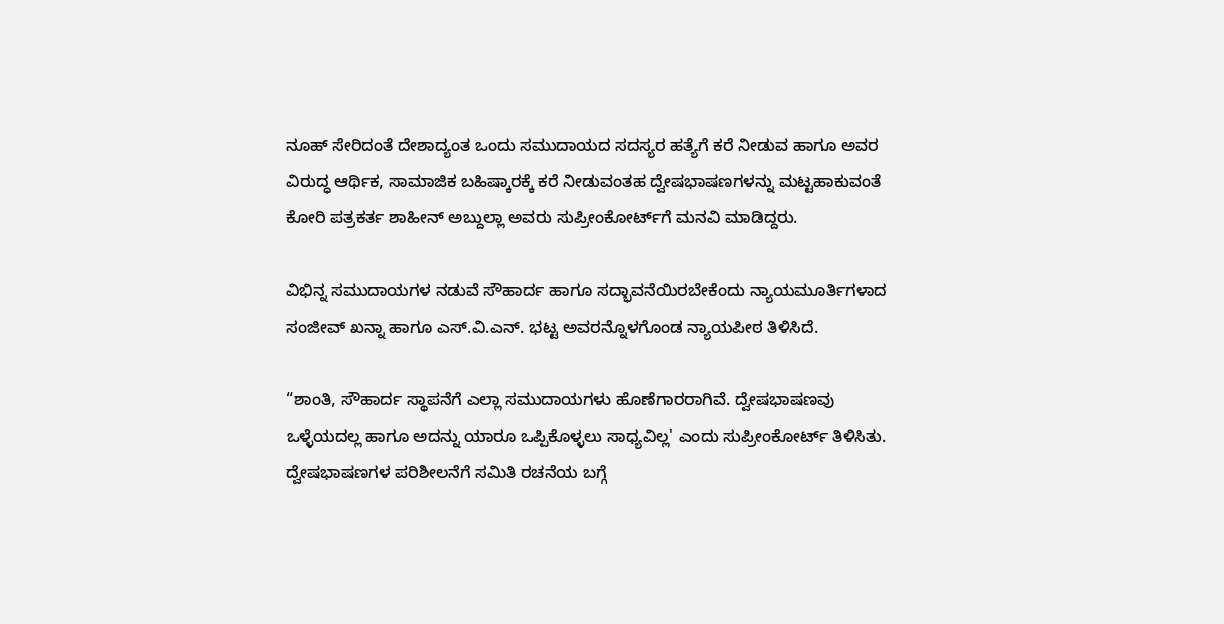ನೂಹ್ ಸೇರಿದಂತೆ ದೇಶಾದ್ಯಂತ ಒಂದು ಸಮುದಾಯದ ಸದಸ್ಯರ ಹತ್ಯೆಗೆ ಕರೆ ನೀಡುವ ಹಾಗೂ ಅವರ ವಿರುದ್ಧ ಆರ್ಥಿಕ, ಸಾಮಾಜಿಕ ಬಹಿಷ್ಕಾರಕ್ಕೆ ಕರೆ ನೀಡುವಂತಹ ದ್ವೇಷಭಾಷಣಗಳನ್ನು ಮಟ್ಟಹಾಕುವಂತೆ ಕೋರಿ ಪತ್ರಕರ್ತ ಶಾಹೀನ್ ಅಬ್ದುಲ್ಲಾ ಅವರು ಸುಪ್ರೀಂಕೋರ್ಟ್‌ಗೆ ಮನವಿ ಮಾಡಿದ್ದರು.

ವಿಭಿನ್ನ ಸಮುದಾಯಗಳ ನಡುವೆ ಸೌಹಾರ್ದ ಹಾಗೂ ಸದ್ಭಾವನೆಯಿರಬೇಕೆಂದು ನ್ಯಾಯಮೂರ್ತಿಗಳಾದ ಸಂಜೀವ್ ಖನ್ನಾ ಹಾಗೂ ಎಸ್.ವಿ.ಎನ್. ಭಟ್ಟ ಅವರನ್ನೊಳಗೊಂಡ ನ್ಯಾಯಪೀಠ ತಿಳಿಸಿದೆ.

“ಶಾಂತಿ, ಸೌಹಾರ್ದ ಸ್ಥಾಪನೆಗೆ ಎಲ್ಲಾ ಸಮುದಾಯಗಳು ಹೊಣೆಗಾರರಾಗಿವೆ. ದ್ವೇಷಭಾಷಣವು ಒಳ್ಳೆಯದಲ್ಲ ಹಾಗೂ ಅದನ್ನು ಯಾರೂ ಒಪ್ಪಿಕೊಳ್ಳಲು ಸಾಧ್ಯವಿಲ್ಲ' ಎಂದು ಸುಪ್ರೀಂಕೋರ್ಟ್ ತಿಳಿಸಿತು. ದ್ವೇಷಭಾಷಣಗಳ ಪರಿಶೀಲನೆಗೆ ಸಮಿತಿ ರಚನೆಯ ಬಗ್ಗೆ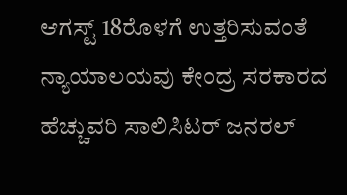ಆಗಸ್ಟ್ 18ರೊಳಗೆ ಉತ್ತರಿಸುವಂತೆ ನ್ಯಾಯಾಲಯವು ಕೇಂದ್ರ ಸರಕಾರದ ಹೆಚ್ಚುವರಿ ಸಾಲಿಸಿಟರ್ ಜನರಲ್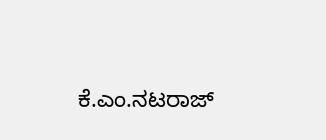ಕೆ.ಎಂ.ನಟರಾಜ್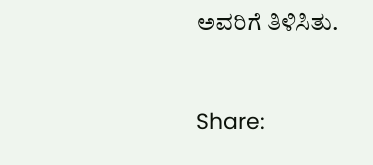ಅವರಿಗೆ ತಿಳಿಸಿತು.


Share: